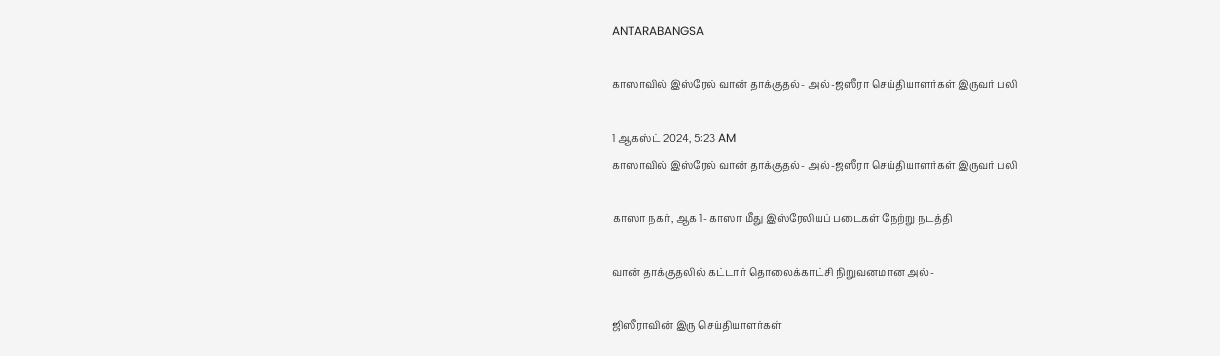ANTARABANGSA

காஸாவில் இஸ்ரேல் வான் தாக்குதல்- அல்-ஜஸீரா செய்தியாளர்கள் இருவர் பலி

1 ஆகஸ்ட் 2024, 5:23 AM
காஸாவில் இஸ்ரேல் வான் தாக்குதல்- அல்-ஜஸீரா செய்தியாளர்கள் இருவர் பலி

காஸா நகர், ஆக 1- காஸா மீது இஸ்ரேலியப் படைகள் நேற்று நடத்தி

வான் தாக்குதலில் கட்டார் தொலைக்காட்சி நிறுவனமான அல்-

ஜிஸீராவின் இரு செய்தியாளர்கள்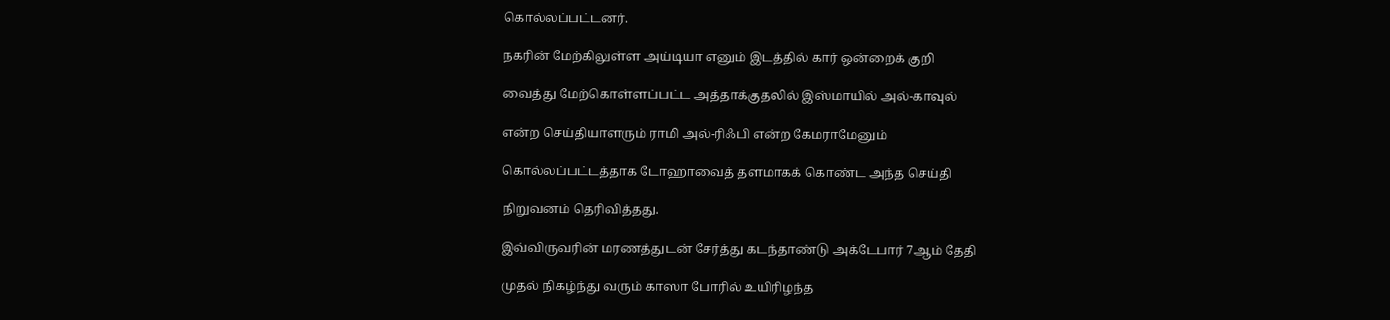கொல்லப்பட்டனர்.

நகரின் மேற்கிலுள்ள அய்டியா எனும் இடத்தில் கார் ஒன்றைக் குறி

வைத்து மேற்கொள்ளப்பட்ட அத்தாக்குதலில் இஸ்மாயில் அல்-காவுல்

என்ற செய்தியாளரும் ராமி அல்-ரிஃபி என்ற கேமராமேனும்

கொல்லப்பட்டத்தாக டோஹாவைத் தளமாகக் கொண்ட அந்த செய்தி

நிறுவனம் தெரிவித்தது.

இவ்விருவரின் மரணத்துடன் சேர்த்து கடந்தாண்டு அக்டேபார் 7ஆம் தேதி

முதல் நிகழ்ந்து வரும் காஸா போரில் உயிரிழந்த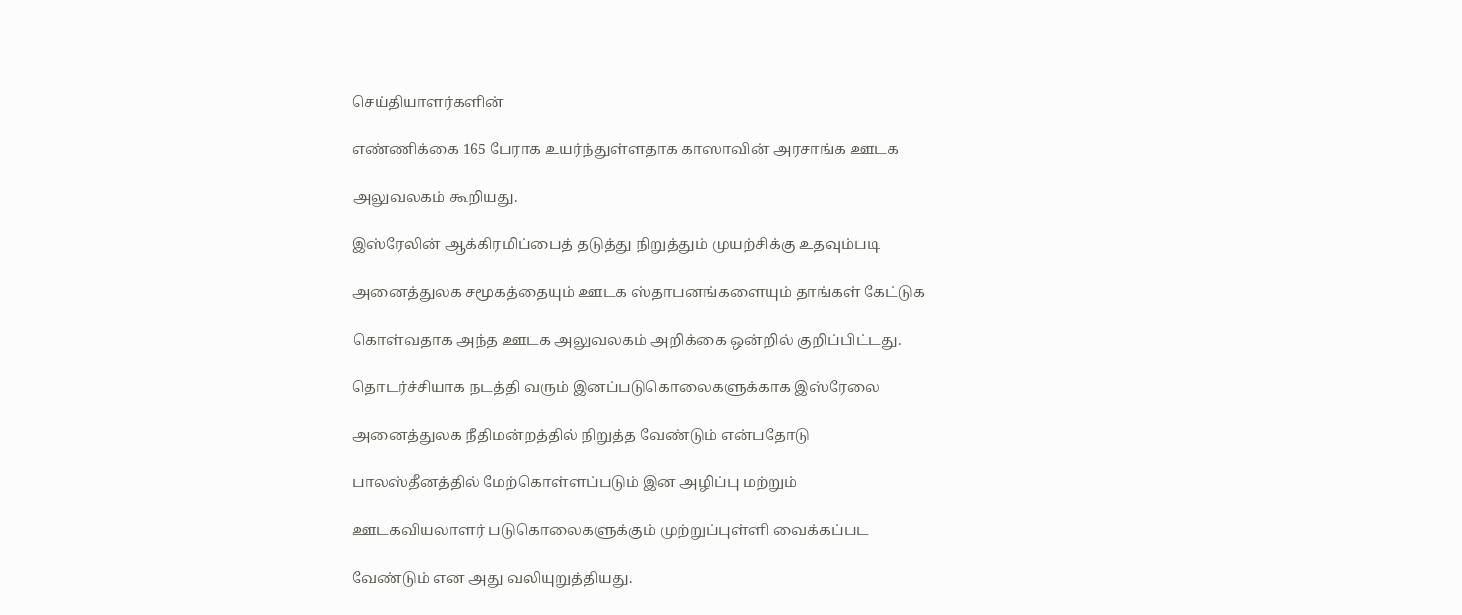செய்தியாளர்களின்

எண்ணிக்கை 165 பேராக உயர்ந்துள்ளதாக காஸாவின் அரசாங்க ஊடக

அலுவலகம் கூறியது.

இஸ்ரேலின் ஆக்கிரமிப்பைத் தடுத்து நிறுத்தும் முயற்சிக்கு உதவும்படி

அனைத்துலக சமூகத்தையும் ஊடக ஸ்தாபனங்களையும் தாங்கள் கேட்டுக

கொள்வதாக அந்த ஊடக அலுவலகம் அறிக்கை ஒன்றில் குறிப்பிட்டது.

தொடர்ச்சியாக நடத்தி வரும் இனப்படுகொலைகளுக்காக இஸ்ரேலை

அனைத்துலக நீதிமன்றத்தில் நிறுத்த வேண்டும் என்பதோடு

பாலஸ்தீனத்தில் மேற்கொள்ளப்படும் இன அழிப்பு மற்றும்

ஊடகவியலாளர் படுகொலைகளுக்கும் முற்றுப்புள்ளி வைக்கப்பட

வேண்டும் என அது வலியுறுத்தியது.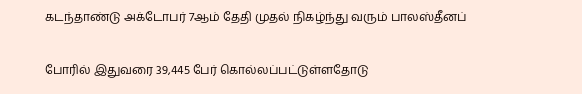கடந்தாண்டு அக்டோபர் 7ஆம் தேதி முதல் நிகழ்ந்து வரும் பாலஸ்தீனப்

போரில் இதுவரை 39,445 பேர் கொல்லப்பட்டுள்ளதோடு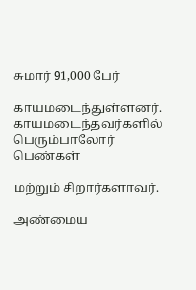சுமார் 91,000 பேர்

காயமடைந்துள்ளனர். காயமடைந்தவர்களில் பெரும்பாலோர் பெண்கள்

மற்றும் சிறார்களாவர்.

அண்மைய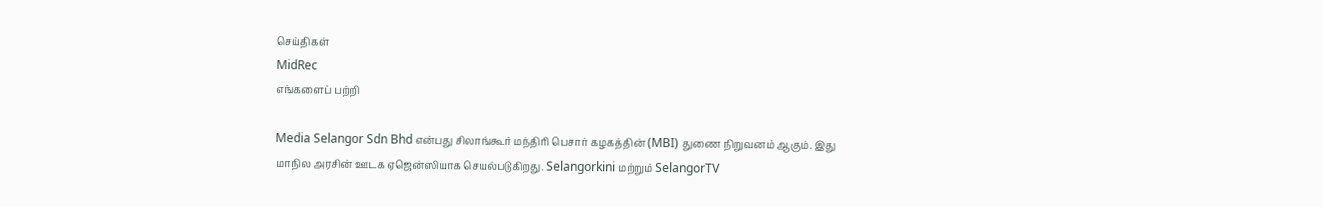செய்திகள்
MidRec
எங்களைப் பற்றி

Media Selangor Sdn Bhd என்பது சிலாங்கூர் மந்திரி பெசார் கழகத்தின் (MBI) துணை நிறுவனம் ஆகும். இது மாநில அரசின் ஊடக ஏஜென்ஸியாக செயல்படுகிறது. Selangorkini மற்றும் SelangorTV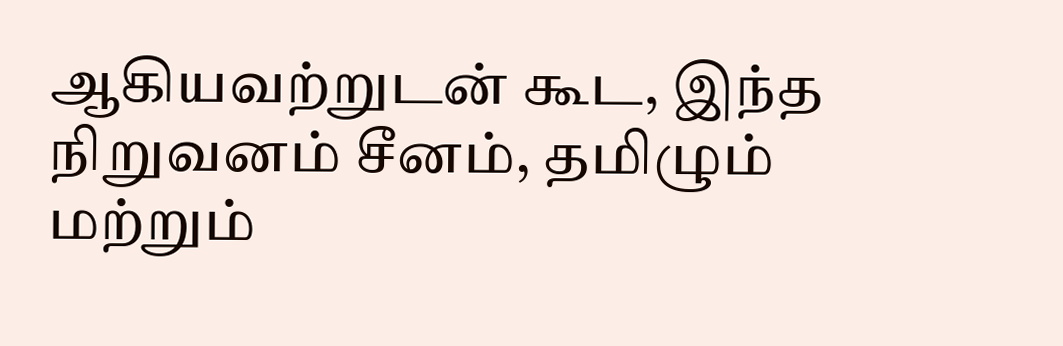ஆகியவற்றுடன் கூட, இந்த நிறுவனம் சீனம், தமிழும் மற்றும்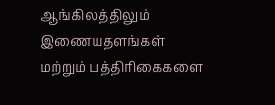ஆங்கிலத்திலும் இணையதளங்கள் மற்றும் பத்திரிகைகளை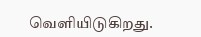வெளியிடுகிறது.